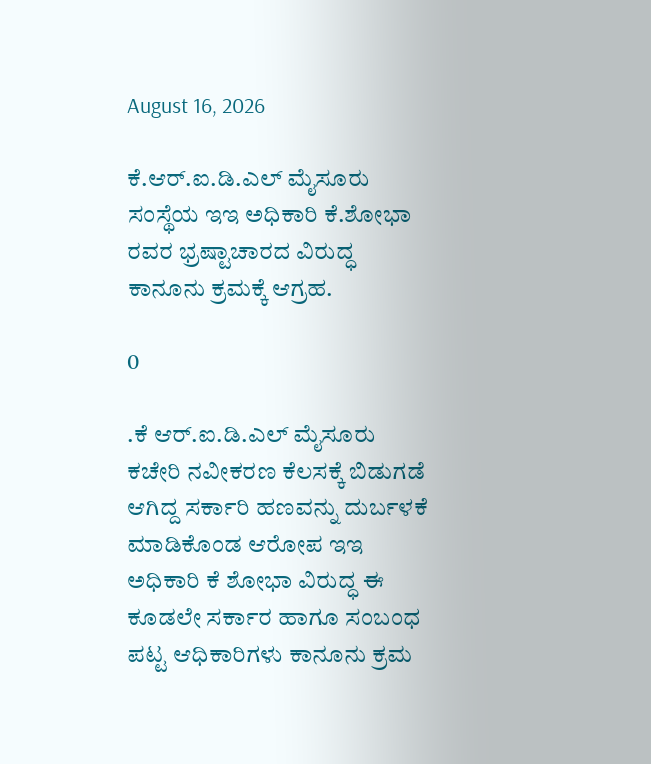August 16, 2026

ಕೆ.ಆರ್.ಐ.ಡಿ.ಎಲ್ ಮೈಸೂರು ಸಂಸ್ಥೆಯ ಇಇ ಅಧಿಕಾರಿ ಕೆ.ಶೋಭಾ ರವರ ಭ್ರಷ್ಟಾಚಾರದ ವಿರುದ್ಧ ಕಾನೂನು ಕ್ರಮಕ್ಕೆ ಆಗ್ರಹ.

0

.ಕೆ ಆರ್.ಐ.ಡಿ.ಎಲ್ ಮೈಸೂರು ಕಚೇರಿ ನವೀಕರಣ ಕೆಲಸಕ್ಕೆ ಬಿಡುಗಡೆ ಆಗಿದ್ದ ಸರ್ಕಾರಿ ಹಣವನ್ನು ದುರ್ಬಳಕೆ ಮಾಡಿಕೊಂಡ ಆರೋಪ ಇಇ ಅಧಿಕಾರಿ ಕೆ ಶೋಭಾ ವಿರುದ್ಧ ಈ ಕೂಡಲೇ ಸರ್ಕಾರ ಹಾಗೂ ಸಂಬಂಧ ಪಟ್ಟ ಆಧಿಕಾರಿಗಳು ಕಾನೂನು ಕ್ರಮ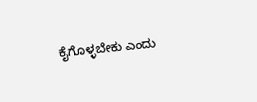ಕೈಗೊಳ್ಳಬೇಕು ಎಂದು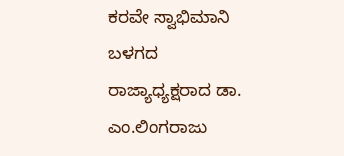ಕರವೇ ಸ್ವಾಭಿಮಾನಿ ಬಳಗದ ರಾಜ್ಯಾಧ್ಯಕ್ಷರಾದ ಡಾ. ಎಂ.ಲಿಂಗರಾಜು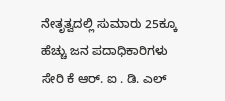ನೇತೃತ್ವದಲ್ಲಿ ಸುಮಾರು 25ಕ್ಕೂ ಹೆಚ್ಚು ಜನ ಪದಾಧಿಕಾರಿಗಳು ಸೇರಿ ಕೆ ಆರ್. ಐ . ಡಿ. ಎಲ್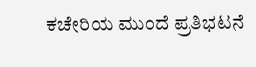ಕಚೇರಿಯ ಮುಂದೆ ಪ್ರತಿಭಟನೆ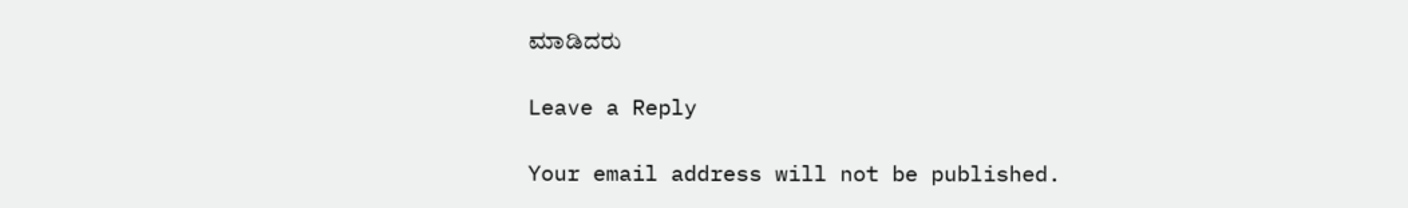ಮಾಡಿದರು

Leave a Reply

Your email address will not be published.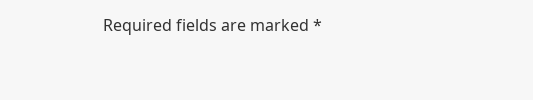Required fields are marked *